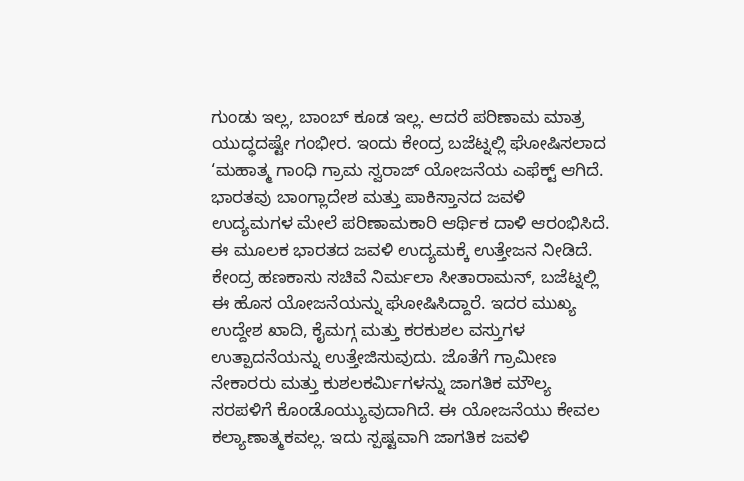ಗುಂಡು ಇಲ್ಲ, ಬಾಂಬ್ ಕೂಡ ಇಲ್ಲ. ಆದರೆ ಪರಿಣಾಮ ಮಾತ್ರ ಯುದ್ಧದಷ್ಟೇ ಗಂಭೀರ. ಇಂದು ಕೇಂದ್ರ ಬಜೆಟ್ನಲ್ಲಿ ಘೋಷಿಸಲಾದ ‘ಮಹಾತ್ಮ ಗಾಂಧಿ ಗ್ರಾಮ ಸ್ವರಾಜ್ ಯೋಜನೆಯ ಎಫೆಕ್ಟ್ ಆಗಿದೆ. ಭಾರತವು ಬಾಂಗ್ಲಾದೇಶ ಮತ್ತು ಪಾಕಿಸ್ತಾನದ ಜವಳಿ ಉದ್ಯಮಗಳ ಮೇಲೆ ಪರಿಣಾಮಕಾರಿ ಆರ್ಥಿಕ ದಾಳಿ ಆರಂಭಿಸಿದೆ. ಈ ಮೂಲಕ ಭಾರತದ ಜವಳಿ ಉದ್ಯಮಕ್ಕೆ ಉತ್ತೇಜನ ನೀಡಿದೆ.
ಕೇಂದ್ರ ಹಣಕಾಸು ಸಚಿವೆ ನಿರ್ಮಲಾ ಸೀತಾರಾಮನ್, ಬಜೆಟ್ನಲ್ಲಿ ಈ ಹೊಸ ಯೋಜನೆಯನ್ನು ಘೋಷಿಸಿದ್ದಾರೆ. ಇದರ ಮುಖ್ಯ ಉದ್ದೇಶ ಖಾದಿ, ಕೈಮಗ್ಗ ಮತ್ತು ಕರಕುಶಲ ವಸ್ತುಗಳ ಉತ್ಪಾದನೆಯನ್ನು ಉತ್ತೇಜಿಸುವುದು. ಜೊತೆಗೆ ಗ್ರಾಮೀಣ ನೇಕಾರರು ಮತ್ತು ಕುಶಲಕರ್ಮಿಗಳನ್ನು ಜಾಗತಿಕ ಮೌಲ್ಯ ಸರಪಳಿಗೆ ಕೊಂಡೊಯ್ಯುವುದಾಗಿದೆ. ಈ ಯೋಜನೆಯು ಕೇವಲ ಕಲ್ಯಾಣಾತ್ಮಕವಲ್ಲ. ಇದು ಸ್ಪಷ್ಟವಾಗಿ ಜಾಗತಿಕ ಜವಳಿ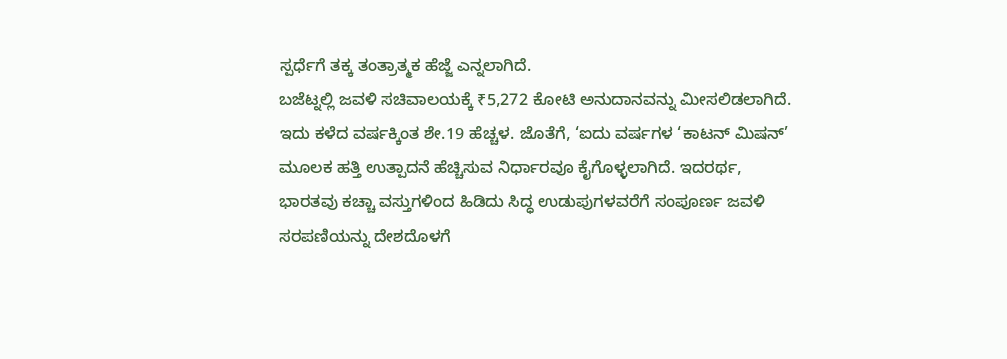ಸ್ಪರ್ಧೆಗೆ ತಕ್ಕ ತಂತ್ರಾತ್ಮಕ ಹೆಜ್ಜೆ ಎನ್ನಲಾಗಿದೆ.
ಬಜೆಟ್ನಲ್ಲಿ ಜವಳಿ ಸಚಿವಾಲಯಕ್ಕೆ ₹5,272 ಕೋಟಿ ಅನುದಾನವನ್ನು ಮೀಸಲಿಡಲಾಗಿದೆ. ಇದು ಕಳೆದ ವರ್ಷಕ್ಕಿಂತ ಶೇ.19 ಹೆಚ್ಚಳ. ಜೊತೆಗೆ, ‘ಐದು ವರ್ಷಗಳ ‘ಕಾಟನ್ ಮಿಷನ್’ ಮೂಲಕ ಹತ್ತಿ ಉತ್ಪಾದನೆ ಹೆಚ್ಚಿಸುವ ನಿರ್ಧಾರವೂ ಕೈಗೊಳ್ಳಲಾಗಿದೆ. ಇದರರ್ಥ, ಭಾರತವು ಕಚ್ಚಾ ವಸ್ತುಗಳಿಂದ ಹಿಡಿದು ಸಿದ್ಧ ಉಡುಪುಗಳವರೆಗೆ ಸಂಪೂರ್ಣ ಜವಳಿ ಸರಪಣಿಯನ್ನು ದೇಶದೊಳಗೆ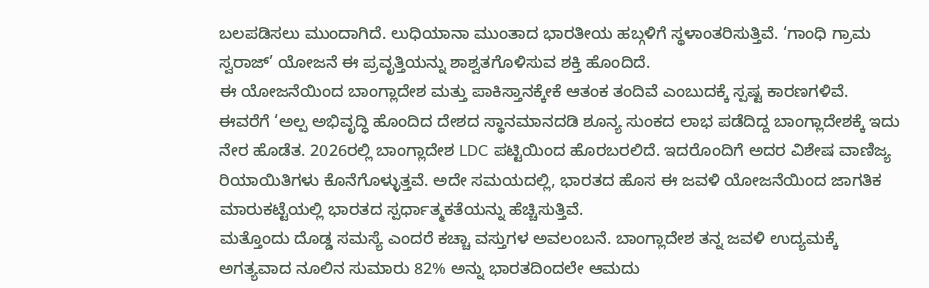ಬಲಪಡಿಸಲು ಮುಂದಾಗಿದೆ. ಲುಧಿಯಾನಾ ಮುಂತಾದ ಭಾರತೀಯ ಹಬ್ಗಳಿಗೆ ಸ್ಥಳಾಂತರಿಸುತ್ತಿವೆ. ‘ಗಾಂಧಿ ಗ್ರಾಮ ಸ್ವರಾಜ್’ ಯೋಜನೆ ಈ ಪ್ರವೃತ್ತಿಯನ್ನು ಶಾಶ್ವತಗೊಳಿಸುವ ಶಕ್ತಿ ಹೊಂದಿದೆ.
ಈ ಯೋಜನೆಯಿಂದ ಬಾಂಗ್ಲಾದೇಶ ಮತ್ತು ಪಾಕಿಸ್ತಾನಕ್ಕೇಕೆ ಆತಂಕ ತಂದಿವೆ ಎಂಬುದಕ್ಕೆ ಸ್ಪಷ್ಟ ಕಾರಣಗಳಿವೆ. ಈವರೆಗೆ ‘ಅಲ್ಪ ಅಭಿವೃದ್ಧಿ ಹೊಂದಿದ ದೇಶದ ಸ್ಥಾನಮಾನದಡಿ ಶೂನ್ಯ ಸುಂಕದ ಲಾಭ ಪಡೆದಿದ್ದ ಬಾಂಗ್ಲಾದೇಶಕ್ಕೆ ಇದು ನೇರ ಹೊಡೆತ. 2026ರಲ್ಲಿ ಬಾಂಗ್ಲಾದೇಶ LDC ಪಟ್ಟಿಯಿಂದ ಹೊರಬರಲಿದೆ. ಇದರೊಂದಿಗೆ ಅದರ ವಿಶೇಷ ವಾಣಿಜ್ಯ ರಿಯಾಯಿತಿಗಳು ಕೊನೆಗೊಳ್ಳುತ್ತವೆ. ಅದೇ ಸಮಯದಲ್ಲಿ, ಭಾರತದ ಹೊಸ ಈ ಜವಳಿ ಯೋಜನೆಯಿಂದ ಜಾಗತಿಕ ಮಾರುಕಟ್ಟೆಯಲ್ಲಿ ಭಾರತದ ಸ್ಪರ್ಧಾತ್ಮಕತೆಯನ್ನು ಹೆಚ್ಚಿಸುತ್ತಿವೆ.
ಮತ್ತೊಂದು ದೊಡ್ಡ ಸಮಸ್ಯೆ ಎಂದರೆ ಕಚ್ಚಾ ವಸ್ತುಗಳ ಅವಲಂಬನೆ. ಬಾಂಗ್ಲಾದೇಶ ತನ್ನ ಜವಳಿ ಉದ್ಯಮಕ್ಕೆ ಅಗತ್ಯವಾದ ನೂಲಿನ ಸುಮಾರು 82% ಅನ್ನು ಭಾರತದಿಂದಲೇ ಆಮದು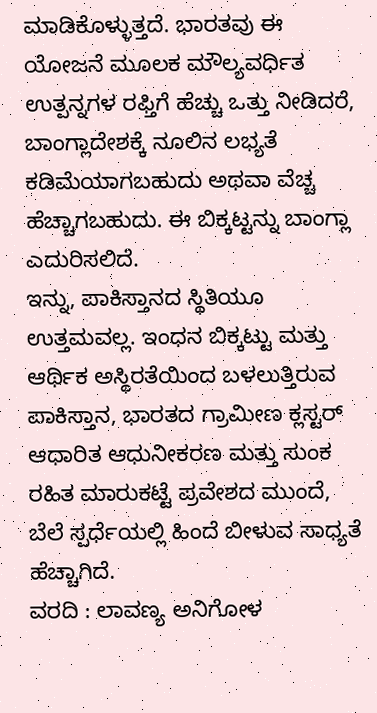ಮಾಡಿಕೊಳ್ಳುತ್ತದೆ. ಭಾರತವು ಈ ಯೋಜನೆ ಮೂಲಕ ಮೌಲ್ಯವರ್ಧಿತ ಉತ್ಪನ್ನಗಳ ರಫ್ತಿಗೆ ಹೆಚ್ಚು ಒತ್ತು ನೀಡಿದರೆ, ಬಾಂಗ್ಲಾದೇಶಕ್ಕೆ ನೂಲಿನ ಲಭ್ಯತೆ ಕಡಿಮೆಯಾಗಬಹುದು ಅಥವಾ ವೆಚ್ಚ ಹೆಚ್ಚಾಗಬಹುದು. ಈ ಬಿಕ್ಕಟ್ಟನ್ನು ಬಾಂಗ್ಲಾ ಎದುರಿಸಲಿದೆ.
ಇನ್ನು, ಪಾಕಿಸ್ತಾನದ ಸ್ಥಿತಿಯೂ ಉತ್ತಮವಲ್ಲ. ಇಂಧನ ಬಿಕ್ಕಟ್ಟು ಮತ್ತು ಆರ್ಥಿಕ ಅಸ್ಥಿರತೆಯಿಂದ ಬಳಲುತ್ತಿರುವ ಪಾಕಿಸ್ತಾನ, ಭಾರತದ ಗ್ರಾಮೀಣ ಕ್ಲಸ್ಟರ್ ಆಧಾರಿತ ಆಧುನೀಕರಣ ಮತ್ತು ಸುಂಕ ರಹಿತ ಮಾರುಕಟ್ಟೆ ಪ್ರವೇಶದ ಮುಂದೆ, ಬೆಲೆ ಸ್ಪರ್ಧೆಯಲ್ಲಿ ಹಿಂದೆ ಬೀಳುವ ಸಾಧ್ಯತೆ ಹೆಚ್ಚಾಗಿದೆ.
ವರದಿ : ಲಾವಣ್ಯ ಅನಿಗೋಳ